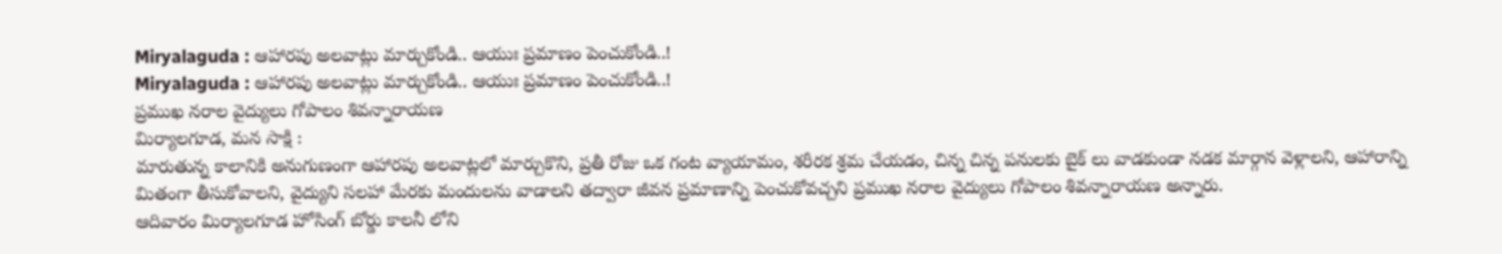Miryalaguda : ఆహారపు అలవాట్లు మార్చుకోండి.. ఆయుః ప్రమాణం పెంచుకోండి..!
Miryalaguda : ఆహారపు అలవాట్లు మార్చుకోండి.. ఆయుః ప్రమాణం పెంచుకోండి..!
ప్రముఖ నరాల వైద్యులు గోపాలం శివన్నారాయణ
మిర్యాలగూడ, మన సాక్షి :
మారుతున్న కాలానికి అనుగుణంగా ఆహారపు అలవాట్లలో మార్చుకొని, ప్రతీ రోజు ఒక గంట వ్యాయామం, శరీరక శ్రమ చేయడం, చిన్న చిన్న పనులకు బైక్ లు వాడకుండా నడక మార్గాన వెళ్లాలని, ఆహారాన్ని మితంగా తీసుకోవాలని, వైద్యుని సలహా మేరకు మందులను వాడాలని తద్వారా జీవన ప్రమాణాన్ని పెంచుకోవచ్చని ప్రముఖ నరాల వైద్యులు గోపాలం శివన్నారాయణ అన్నారు.
ఆదివారం మిర్యాలగూడ హోసింగ్ బోర్డు కాలనీ లోని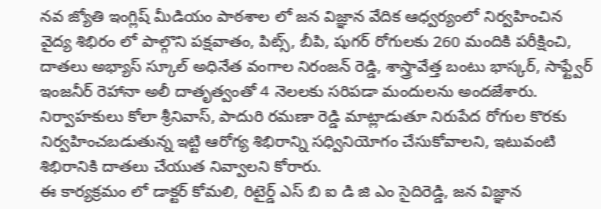నవ జ్యోతి ఇంగ్లిష్ మీడియం పాఠశాల లో జన విజ్ఞాన వేదిక ఆధ్వర్యంలో నిర్వహించిన వైద్య శిభిరం లో పాల్గొని పక్షవాతం, పిట్స్, బీపి, షుగర్ రోగులకు 260 మందికి పరీక్షించి, దాతలు అభ్యాస్ స్కూల్ అధినేత వంగాల నిరంజన్ రెడ్డి, శాస్త్రావేత్త బంటు భాస్కర్, సాఫ్ట్వేర్ ఇంజనీర్ రెహానా అలీ దాతృత్వంతో 4 నెలలకు సరిపడా మందులను అందజేశారు.
నిర్వాహకులు కోలా శ్రీనివాస్, పాదురి రమణా రెడ్డి మాట్లాడుతూ నిరుపేద రోగుల కొరకు నిర్వహించబడుతున్న ఇట్టి ఆరోగ్య శిభిరాన్ని సధ్వినియోగం చేసుకోవాలని, ఇటువంటి శిభిరానికి దాతలు చేయుత నివ్వాలని కోరారు.
ఈ కార్యక్రమం లో డాక్టర్ కోమలి, రిటైర్డ్ ఎస్ బి ఐ డి జి ఎం సైదిరెడ్డి, జన విజ్ఞాన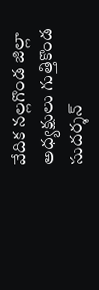వేదిక నల్లగొండ జిల్లా అధ్యక్షులు గుత్తికొండ సుదర్శన్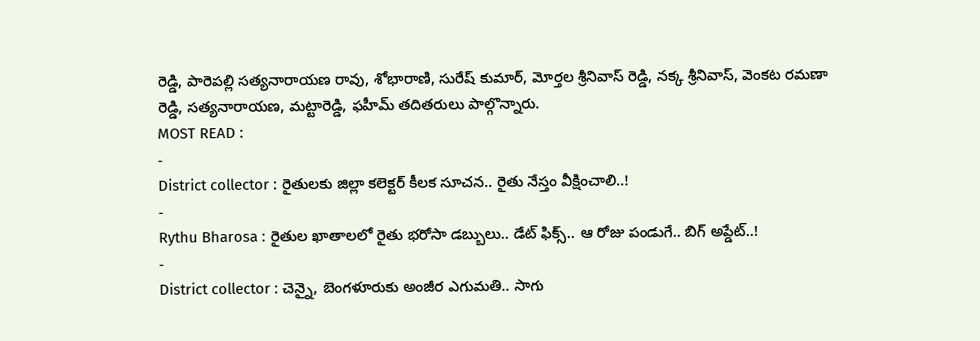రెడ్డి, పారెపల్లి సత్యనారాయణ రావు, శోభారాణి, సురేష్ కుమార్, మోర్తల శ్రీనివాస్ రెడ్డి, నక్క శ్రీనివాస్, వెంకట రమణా రెడ్డి, సత్యనారాయణ, మట్టారెడ్డి, ఫహీమ్ తదితరులు పాల్గొన్నారు.
MOST READ :
-
District collector : రైతులకు జిల్లా కలెక్టర్ కీలక సూచన.. రైతు నేస్తం వీక్షించాలి..!
-
Rythu Bharosa : రైతుల ఖాతాలలో రైతు భరోసా డబ్బులు.. డేట్ ఫిక్స్.. ఆ రోజు పండుగే.. బిగ్ అప్డేట్..!
-
District collector : చెన్నై, బెంగళూరుకు అంజీర ఎగుమతి.. సాగు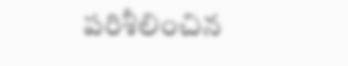పరిశీలించిన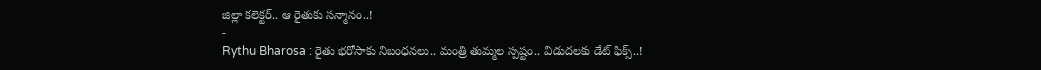జిల్లా కలెక్టర్.. ఆ రైతుకు సన్మానం..!
-
Rythu Bharosa : రైతు భరోసాకు నిబంధనలు.. మంత్రి తుమ్మల స్పష్టం.. విడుదలకు డేట్ ఫిక్స్..!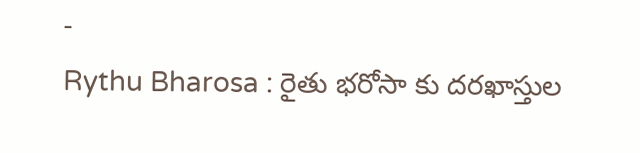-
Rythu Bharosa : రైతు భరోసా కు దరఖాస్తుల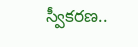స్వీకరణ..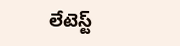లేటెస్ట్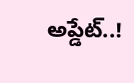అప్డేట్..!